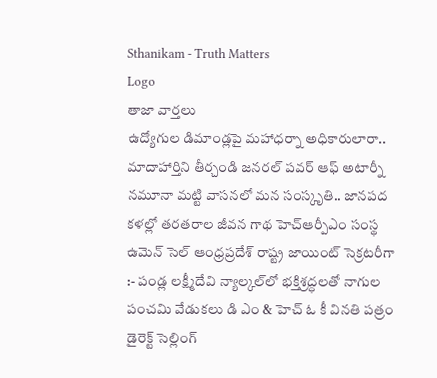Sthanikam - Truth Matters
Logo
తాజా వార్తలు
ఉద్యోగుల డిమాండ్లపై మహాధర్నా అధికారులారా.. మాదాహార్తిని తీర్చండి జనరల్ పవర్ ఆఫ్ అటార్నీ నమూనా మట్టి వాసనలో మన సంస్కృతి.. జానపద కళల్లో తరతరాల జీవన గాథ హెచ్ఆర్పీఎం సంస్థ ఉమెన్ సెల్ ఆంధ్రప్రదేశ్ రాష్ట్ర జాయింట్ సెక్రటరీగా :- పండ్ల లక్ష్మీదేవి న్యాల్కల్‌లో భక్తిశ్రద్ధలతో నాగుల పంచమి వేడుకలు డి ఎం & హెచ్ ఓ కీ వినతి పత్రం డైరెక్ట్ సెల్లింగ్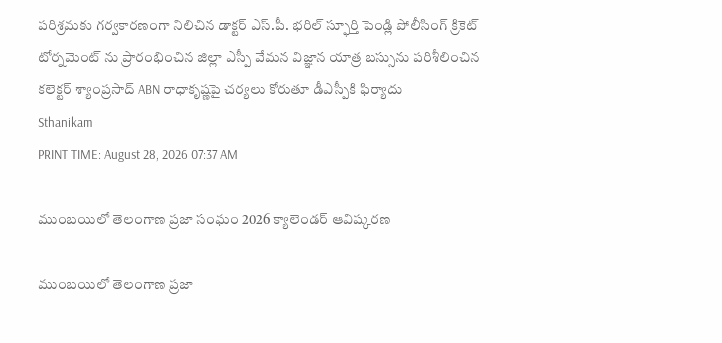పరిశ్రమకు గర్వకారణంగా నిలిచిన డాక్టర్ ఎస్.పీ. భరిల్ స్ఫూర్తి పెండ్లి పోలీసింగ్ క్రికెట్ టోర్నమెంట్ ను ప్రారంభించిన జిల్లా ఎస్పీ వేమన విజ్ఞాన యాత్ర బస్సును పరిశీలించిన కలెక్టర్ శ్యాంప్రసాద్ ABN రాధాకృష్ణపై చర్యలు కోరుతూ డీఎస్పీకి ఫిర్యాదు
Sthanikam
PRINT TIME: August 28, 2026 07:37 AM

ముంబయిలో తెలంగాణ ప్రజా సంఘం 2026 క్యాలెండర్ ఆవిష్కరణ

ముంబయిలో తెలంగాణ ప్రజా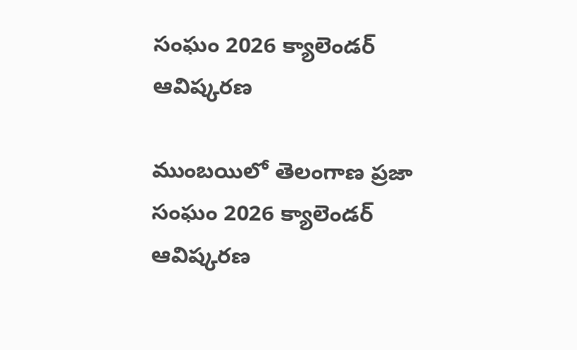సంఘం 2026 క్యాలెండర్ ఆవిష్కరణ

ముంబయిలో తెలంగాణ ప్రజా సంఘం 2026 క్యాలెండర్ ఆవిష్కరణ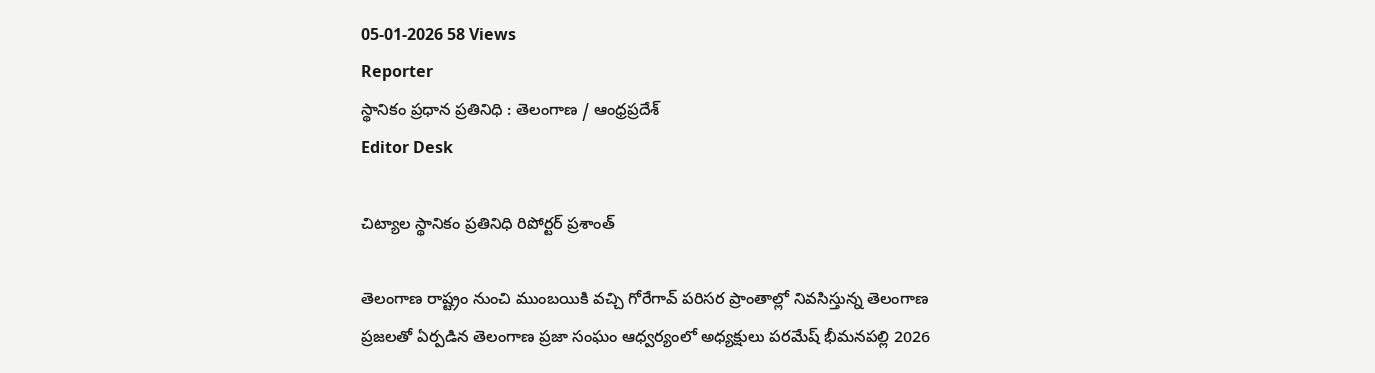05-01-2026 58 Views
Reporter
స్థానికం ప్రధాన ప్రతినిధి : తెలంగాణ / ఆంధ్రప్రదేశ్
Editor Desk

చిట్యాల స్థానికం ప్రతినిధి రిపోర్టర్ ప్రశాంత్

తెలంగాణ రాష్ట్రం నుంచి ముంబయికి వచ్చి గోరేగావ్ పరిసర ప్రాంతాల్లో నివసిస్తున్న తెలంగాణ ప్రజలతో ఏర్పడిన తెలంగాణ ప్రజా సంఘం ఆధ్వర్యంలో అధ్యక్షులు పరమేష్ భీమనపల్లి 2026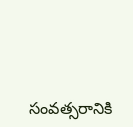సంవత్సరానికి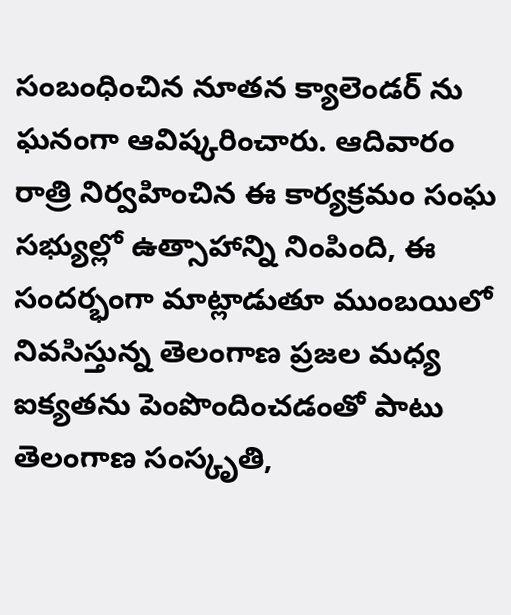సంబంధించిన నూతన క్యాలెండర్‌ ను ఘనంగా ఆవిష్కరించారు. ఆదివారం రాత్రి నిర్వహించిన ఈ కార్యక్రమం సంఘ సభ్యుల్లో ఉత్సాహాన్ని నింపింది, ఈ సందర్భంగా మాట్లాడుతూ ముంబయిలో నివసిస్తున్న తెలంగాణ ప్రజల మధ్య ఐక్యతను పెంపొందించడంతో పాటు తెలంగాణ సంస్కృతి,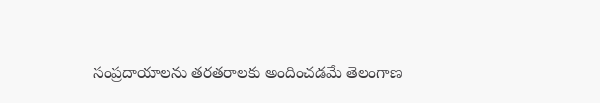సంప్రదాయాలను తరతరాలకు అందించడమే తెలంగాణ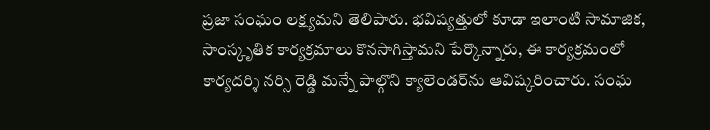ప్రజా సంఘం లక్ష్యమని తెలిపారు. భవిష్యత్తులో కూడా ఇలాంటి సామాజిక, సాంస్కృతిక కార్యక్రమాలు కొనసాగిస్తామని పేర్కొన్నారు, ఈ కార్యక్రమంలో కార్యదర్శి నర్సి రెడ్డి మన్నే పాల్గొని క్యాలెండర్‌ను ఆవిష్కరించారు. సంఘ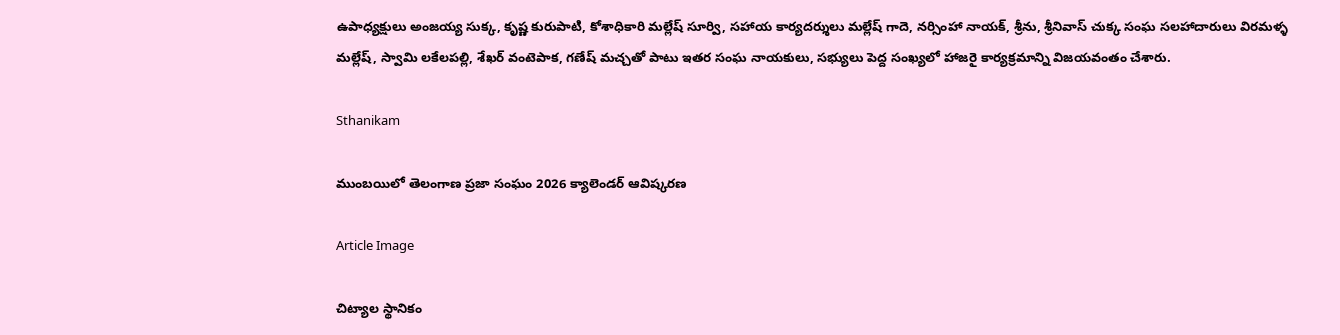ఉపాధ్యక్షులు అంజయ్య సుక్క, కృష్ణ కురుపాటి, కోశాధికారి మల్లేష్ సూర్వి, సహాయ కార్యదర్శులు మల్లేష్ గాదె, నర్సింహా నాయక్, శ్రీను, శ్రీనివాస్ చుక్క సంఘ సలహాదారులు విరమళ్ళ మల్లేష్, స్వామి లకేలపల్లి, శేఖర్ వంటెపాక, గణేష్ మచ్చతో పాటు ఇతర సంఘ నాయకులు, సభ్యులు పెద్ద సంఖ్యలో హాజరై కార్యక్రమాన్ని విజయవంతం చేశారు.

Sthanikam

ముంబయిలో తెలంగాణ ప్రజా సంఘం 2026 క్యాలెండర్ ఆవిష్కరణ

Article Image

చిట్యాల స్థానికం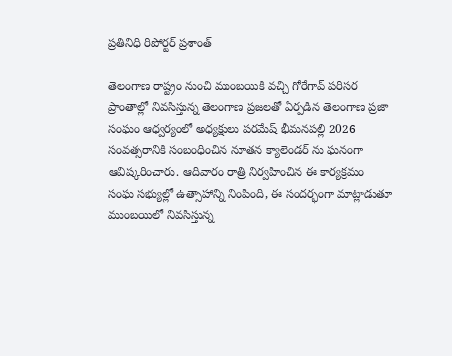ప్రతినిధి రిపోర్టర్ ప్రశాంత్

తెలంగాణ రాష్ట్రం నుంచి ముంబయికి వచ్చి గోరేగావ్ పరిసర ప్రాంతాల్లో నివసిస్తున్న తెలంగాణ ప్రజలతో ఏర్పడిన తెలంగాణ ప్రజా సంఘం ఆధ్వర్యంలో అధ్యక్షులు పరమేష్ భీమనపల్లి 2026 సంవత్సరానికి సంబంధించిన నూతన క్యాలెండర్‌ ను ఘనంగా ఆవిష్కరించారు. ఆదివారం రాత్రి నిర్వహించిన ఈ కార్యక్రమం సంఘ సభ్యుల్లో ఉత్సాహాన్ని నింపింది, ఈ సందర్భంగా మాట్లాడుతూ ముంబయిలో నివసిస్తున్న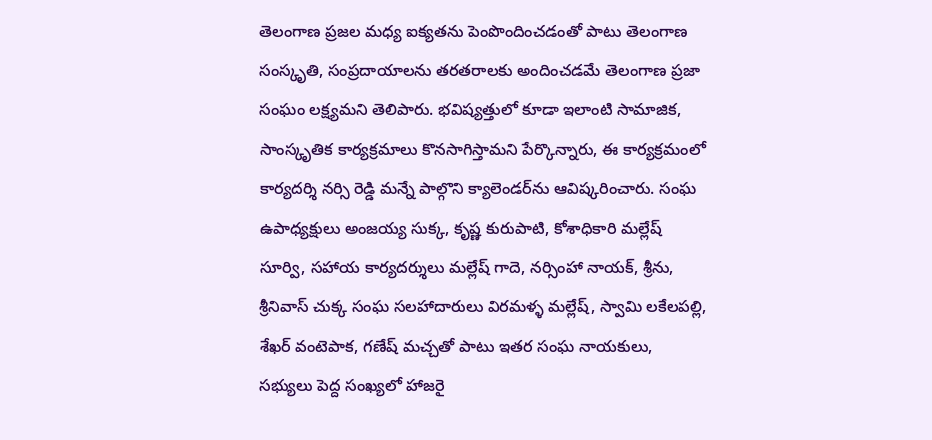తెలంగాణ ప్రజల మధ్య ఐక్యతను పెంపొందించడంతో పాటు తెలంగాణ సంస్కృతి, సంప్రదాయాలను తరతరాలకు అందించడమే తెలంగాణ ప్రజా సంఘం లక్ష్యమని తెలిపారు. భవిష్యత్తులో కూడా ఇలాంటి సామాజిక, సాంస్కృతిక కార్యక్రమాలు కొనసాగిస్తామని పేర్కొన్నారు, ఈ కార్యక్రమంలో కార్యదర్శి నర్సి రెడ్డి మన్నే పాల్గొని క్యాలెండర్‌ను ఆవిష్కరించారు. సంఘ ఉపాధ్యక్షులు అంజయ్య సుక్క, కృష్ణ కురుపాటి, కోశాధికారి మల్లేష్ సూర్వి, సహాయ కార్యదర్శులు మల్లేష్ గాదె, నర్సింహా నాయక్, శ్రీను, శ్రీనివాస్ చుక్క సంఘ సలహాదారులు విరమళ్ళ మల్లేష్, స్వామి లకేలపల్లి, శేఖర్ వంటెపాక, గణేష్ మచ్చతో పాటు ఇతర సంఘ నాయకులు, సభ్యులు పెద్ద సంఖ్యలో హాజరై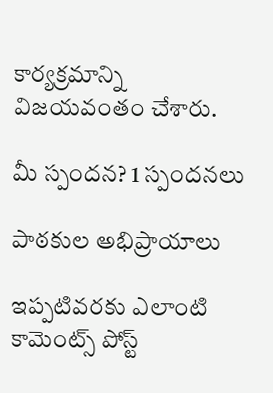కార్యక్రమాన్ని విజయవంతం చేశారు.

మీ స్పందన? 1 స్పందనలు

పాఠకుల అభిప్రాయాలు

ఇప్పటివరకు ఎలాంటి కామెంట్స్ పోస్ట్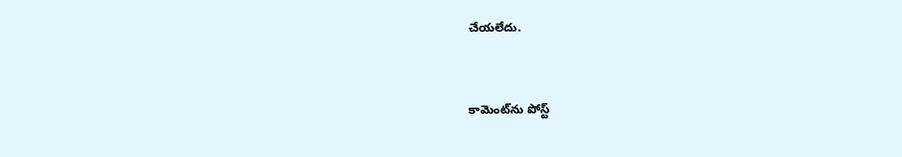చేయలేదు.


కామెంట్‌ను పోస్ట్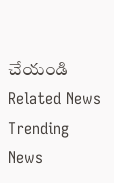చేయండి
Related News
Trending News